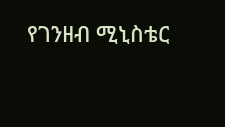የገንዘብ ሚኒስቴር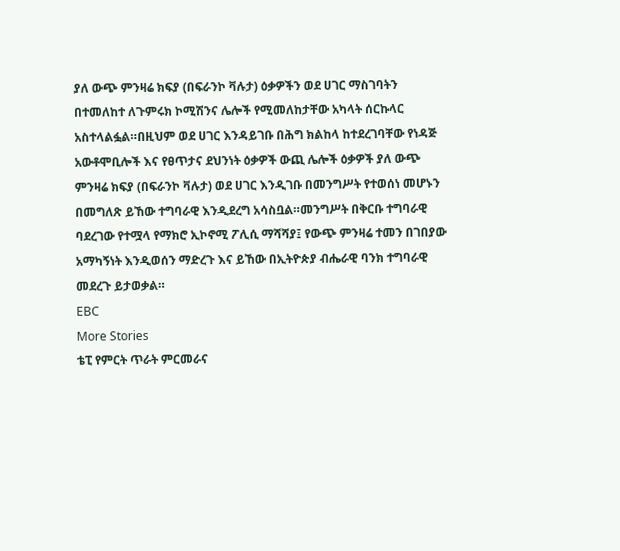ያለ ውጭ ምንዛሬ ክፍያ (በፍራንኮ ቫሉታ) ዕቃዎችን ወደ ሀገር ማስገባትን በተመለከተ ለጉምሩክ ኮሚሽንና ሌሎች የሚመለከታቸው አካላት ሰርኩላር አስተላልፏል።በዚህም ወደ ሀገር እንዳይገቡ በሕግ ክልከላ ከተደረገባቸው የነዳጅ አውቶሞቢሎች እና የፀጥታና ደህንነት ዕቃዎች ውጪ ሌሎች ዕቃዎች ያለ ውጭ ምንዛሬ ክፍያ (በፍራንኮ ቫሉታ) ወደ ሀገር እንዲገቡ በመንግሥት የተወሰነ መሆኑን በመግለጽ ይኸው ተግባራዊ እንዲደረግ አሳስቧል።መንግሥት በቅርቡ ተግባራዊ ባደረገው የተሟላ የማክሮ ኢኮኖሚ ፖሊሲ ማሻሻያ፤ የውጭ ምንዛሬ ተመን በገበያው አማካኝነት እንዲወሰን ማድረጉ እና ይኸው በኢትዮጵያ ብሔራዊ ባንክ ተግባራዊ መደረጉ ይታወቃል።
EBC
More Stories
ቴፒ የምርት ጥራት ምርመራና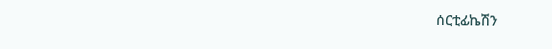ሰርቲፊኬሽን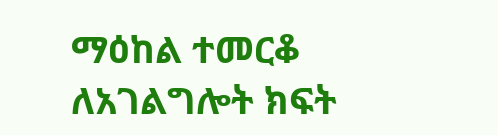ማዕከል ተመርቆ ለአገልግሎት ክፍት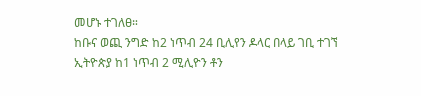መሆኑ ተገለፀ።
ከቡና ወጪ ንግድ ከ2 ነጥብ 24 ቢሊየን ዶላር በላይ ገቢ ተገኘ
ኢትዮጵያ ከ1 ነጥብ 2 ሚሊዮን ቶን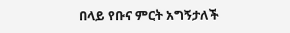በላይ የቡና ምርት አግኝታለች